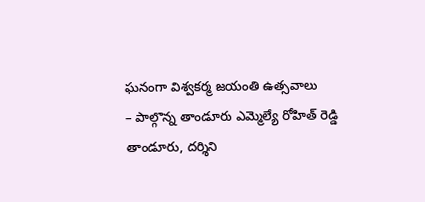ఘనంగా విశ్వకర్మ జయంతి ఉత్సవాలు
– పాల్గొన్న తాండూరు ఎమ్మెల్యే రోహిత్ రెడ్డి
తాండూరు, దర్శిని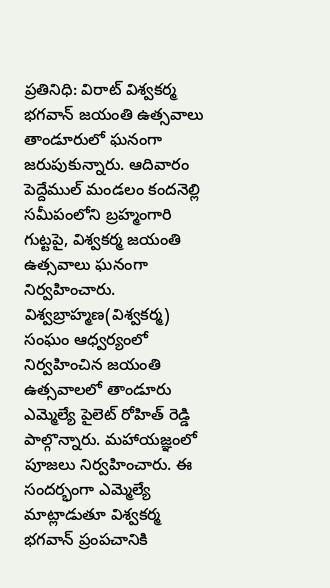ప్రతినిధి: విరాట్ విశ్వకర్మ భగవాన్ జయంతి ఉత్సవాలు తాండూరులో ఘనంగా జరుపుకున్నారు. ఆదివారం పెద్దేముల్ మండలం కందనెల్లి సమీపంలోని బ్రహ్మంగారి గుట్టపై, విశ్వకర్మ జయంతి ఉత్సవాలు ఘనంగా నిర్వహించారు. విశ్వబ్రాహ్మణ(విశ్వకర్మ) సంఘం ఆధ్వర్యంలో నిర్వహించిన జయంతి ఉత్సవాలలో తాండూరు ఎమ్మెల్యే పైలెట్ రోహిత్ రెడ్డి పాల్గొన్నారు. మహాయజ్ఞంలో పూజలు నిర్వహించారు. ఈ సందర్భంగా ఎమ్మెల్యే మాట్లాడుతూ విశ్వకర్మ భగవాన్ ప్రంపచానికి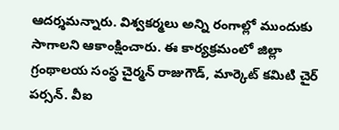ఆదర్శమన్నారు. విశ్వకర్మలు అన్ని రంగాల్లో ముందుకు సాగాలని ఆకాంక్షించారు. ఈ కార్యక్రమంలో జిల్లా గ్రంథాలయ సంస్థ చైర్మన్ రాజుగౌడ్, మార్కెట్ కమిటి చైర్ పర్సన్. వీఐ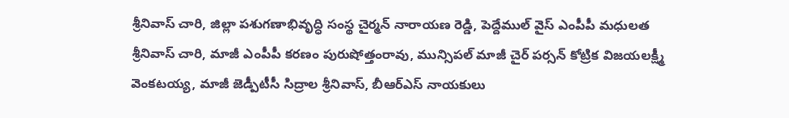శ్రీనివాస్ చారి, జిల్లా పశుగణాభివృద్ధి సంస్థ చైర్మన్ నారాయణ రెడ్డి, పెద్దేముల్ వైస్ ఎంపీపీ మధులత శ్రీనివాస్ చారి, మాజీ ఎంపీపీ కరణం పురుషోత్తంరావు, మున్సిపల్ మాజీ చైర్ పర్సన్ కోట్రిక విజయలక్ష్మీ వెంకటయ్య, మాజీ జెడ్పీటీసీ సిద్రాల శ్రీనివాస్, బీఆర్ఎస్ నాయకులు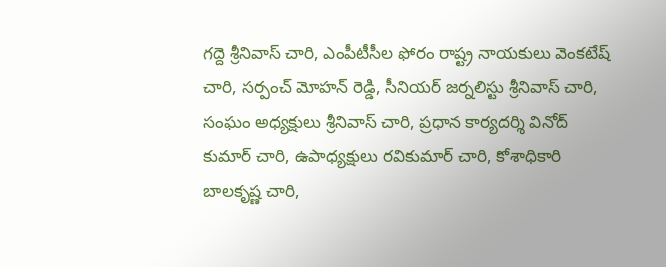గద్దె శ్రీనివాస్ చారి, ఎంపీటీసీల ఫోరం రాష్ట్ర నాయకులు వెంకటేష్ చారి, సర్పంచ్ మోహన్ రెడ్డి, సీనియర్ జర్నలిస్టు శ్రీనివాస్ చారి, సంఘం అధ్యక్షులు శ్రీనివాస్ చారి, ప్రధాన కార్యదర్శి వినోద్ కుమార్ చారి, ఉపాధ్యక్షులు రవికుమార్ చారి, కోశాధికారి బాలకృష్ణ చారి,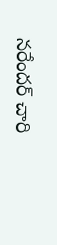నరేందర్ చారి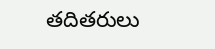తదితరులు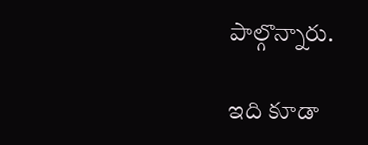పాల్గొన్నారు.

ఇది కూడా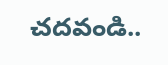చదవండి..